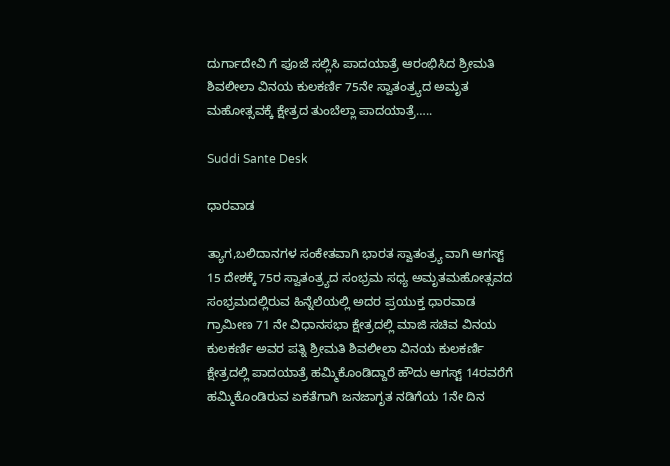ದುರ್ಗಾದೇವಿ ಗೆ ಪೂಜೆ ಸಲ್ಲಿಸಿ ಪಾದಯಾತ್ರೆ ಆರಂಭಿಸಿದ ಶ್ರೀಮತಿ ಶಿವಲೀಲಾ ವಿನಯ ಕುಲಕರ್ಣಿ 75ನೇ ಸ್ವಾತಂತ್ರ್ಯದ ಅಮೃತ ಮಹೋತ್ಸವಕ್ಕೆ ಕ್ಷೇತ್ರದ ತುಂಬೆಲ್ಲಾ ಪಾದಯಾತ್ರೆ…..

Suddi Sante Desk

ಧಾರವಾಡ

ತ್ಯಾಗ,ಬಲಿದಾನಗಳ ಸಂಕೇತವಾಗಿ ಭಾರತ ಸ್ವಾತಂತ್ರ್ಯ ವಾಗಿ ಆಗಸ್ಟ್ 15 ದೇಶಕ್ಕೆ 75ರ ಸ್ವಾತಂತ್ರ್ಯದ ಸಂಭ್ರಮ ಸಧ್ಯ ಅಮೃತಮಹೋತ್ಸವದ ಸಂಭ್ರಮದಲ್ಲಿರುವ ಹಿನ್ನೆಲೆಯಲ್ಲಿ ಅದರ ಪ್ರಯುಕ್ತ ಧಾರವಾಡ ಗ್ರಾಮೀಣ 71 ನೇ ವಿಧಾನಸಭಾ ಕ್ಷೇತ್ರದಲ್ಲಿ ಮಾಜಿ ಸಚಿವ ವಿನಯ ಕುಲಕರ್ಣಿ ಅವರ ಪತ್ನಿ ಶ್ರೀಮತಿ ಶಿವಲೀಲಾ ವಿನಯ ಕುಲಕರ್ಣಿ ಕ್ಷೇತ್ರದಲ್ಲಿ ಪಾದಯಾತ್ರೆ ಹಮ್ಮಿಕೊಂಡಿದ್ದಾರೆ ಹೌದು ಆಗಸ್ಟ್ 14ರವರೆಗೆ ಹಮ್ಮಿಕೊಂಡಿರುವ ಏಕತೆಗಾಗಿ ಜನಜಾಗೃತ ನಡಿಗೆಯ 1ನೇ ದಿನ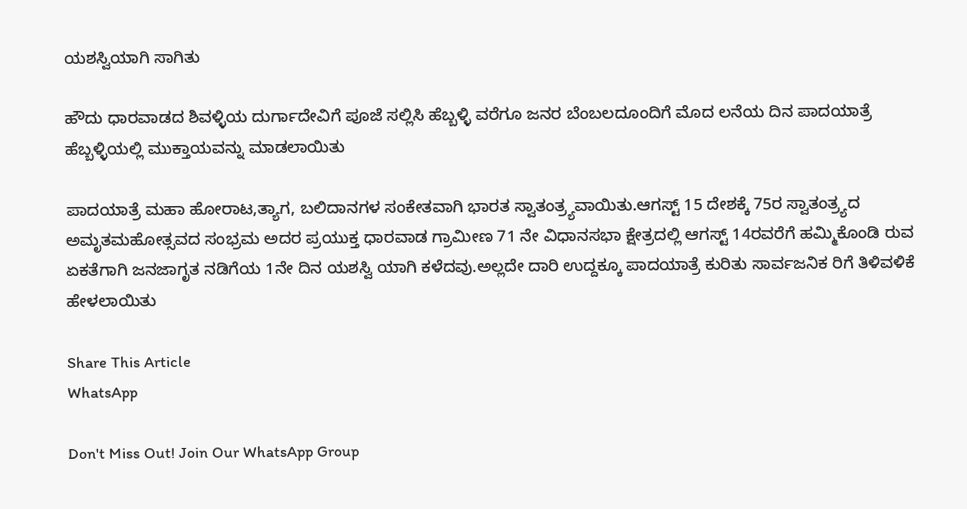ಯಶಸ್ವಿಯಾಗಿ ಸಾಗಿತು

ಹೌದು ಧಾರವಾಡದ ಶಿವಳ್ಳಿಯ ದುರ್ಗಾದೇವಿಗೆ ಪೂಜೆ ಸಲ್ಲಿಸಿ ಹೆಬ್ಬಳ್ಳಿ ವರೆಗೂ ಜನರ ಬೆಂಬಲದೂಂದಿಗೆ ಮೊದ ಲನೆಯ ದಿನ ಪಾದಯಾತ್ರೆ ಹೆಬ್ಬಳ್ಳಿಯಲ್ಲಿ ಮುಕ್ತಾಯವನ್ನು ಮಾಡಲಾಯಿತು

ಪಾದಯಾತ್ರೆ ಮಹಾ ಹೋರಾಟ,ತ್ಯಾಗ, ಬಲಿದಾನಗಳ ಸಂಕೇತವಾಗಿ ಭಾರತ ಸ್ವಾತಂತ್ರ್ಯವಾಯಿತು.ಆಗಸ್ಟ್ 15 ದೇಶಕ್ಕೆ 75ರ ಸ್ವಾತಂತ್ರ್ಯದ ಅಮೃತಮಹೋತ್ಸವದ ಸಂಭ್ರಮ ಅದರ ಪ್ರಯುಕ್ತ ಧಾರವಾಡ ಗ್ರಾಮೀಣ 71 ನೇ ವಿಧಾನಸಭಾ ಕ್ಷೇತ್ರದಲ್ಲಿ ಆಗಸ್ಟ್ 14ರವರೆಗೆ ಹಮ್ಮಿಕೊಂಡಿ ರುವ ಏಕತೆಗಾಗಿ ಜನಜಾಗೃತ ನಡಿಗೆಯ 1ನೇ ದಿನ ಯಶಸ್ವಿ ಯಾಗಿ ಕಳೆದವು.ಅಲ್ಲದೇ ದಾರಿ ಉದ್ದಕ್ಕೂ ಪಾದಯಾತ್ರೆ ಕುರಿತು ಸಾರ್ವಜನಿಕ ರಿಗೆ ತಿಳಿವಳಿಕೆ ಹೇಳಲಾಯಿತು

Share This Article
WhatsApp

Don't Miss Out! Join Our WhatsApp Group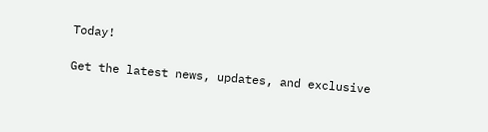Today!

Get the latest news, updates, and exclusive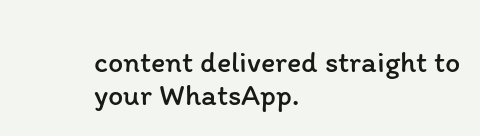content delivered straight to your WhatsApp.